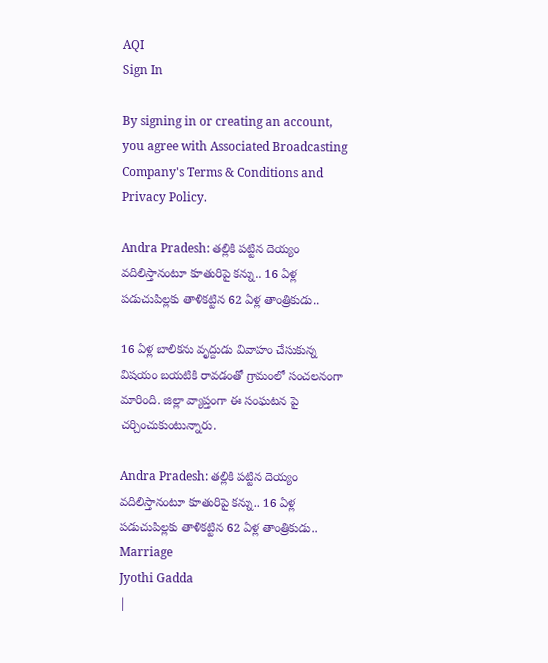AQI
Sign In

By signing in or creating an account, you agree with Associated Broadcasting Company's Terms & Conditions and Privacy Policy.

Andra Pradesh: తల్లికి పట్టిన దెయ్యం వదిలిస్తానంటూ కూతురిపై కన్ను.. 16 ఏళ్ల పడుచుపిల్లకు తాళికట్టిన 62 ఏళ్ల తాంత్రికుడు..

16 ఏళ్ల బాలికను వృద్దుడు వివాహం చేసుకున్న విషయం బయటికి రావడంతో గ్రామంలో సంచలనంగా మారింది. జిల్లా వ్యాప్తంగా ఈ సంఘటన పై చర్చించుకుంటున్నారు.

Andra Pradesh: తల్లికి పట్టిన దెయ్యం వదిలిస్తానంటూ కూతురిపై కన్ను.. 16 ఏళ్ల పడుచుపిల్లకు తాళికట్టిన 62 ఏళ్ల తాంత్రికుడు..
Marriage
Jyothi Gadda
|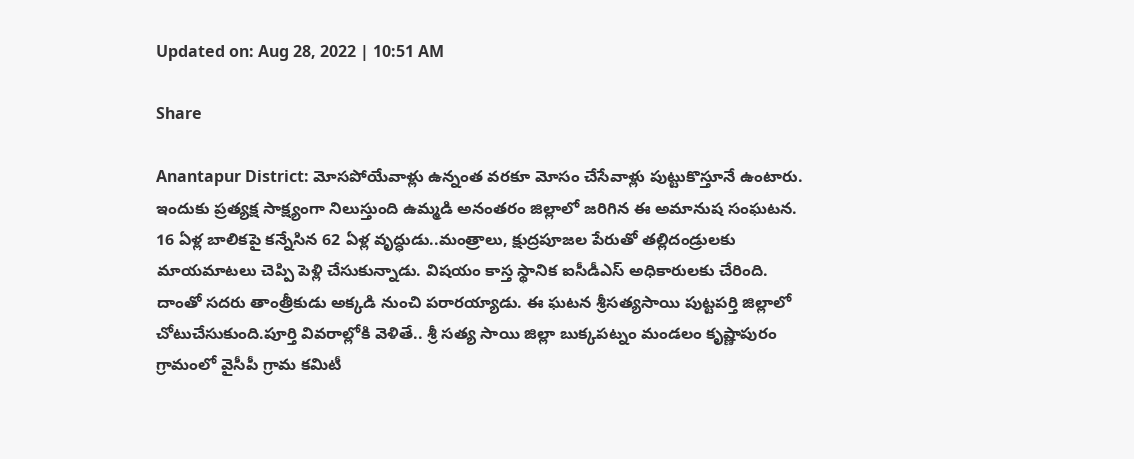Updated on: Aug 28, 2022 | 10:51 AM

Share

Anantapur District: మోసపోయేవాళ్లు ఉన్నంత వరకూ మోసం చేసేవాళ్లు పుట్టుకొస్తూనే ఉంటారు. ఇందుకు ప్రత్యక్ష సాక్ష్యంగా నిలుస్తుంది ఉమ్మడి అనంతరం జిల్లాలో జరిగిన ఈ అమానుష సంఘటన. 16 ఏళ్ల బాలికపై కన్నేసిన 62 ఏళ్ల వృద్ధుడు..మంత్రాలు, క్షుద్రపూజల పేరుతో తల్లిదండ్రులకు మాయమాటలు చెప్పి పెళ్లి చేసుకున్నాడు. విషయం కాస్త స్థానిక ఐసీడీఎస్ అధికారులకు చేరింది. దాంతో సదరు తాంత్రీకుడు అక్కడి నుంచి పరారయ్యాడు. ఈ ఘటన శ్రీసత్యసాయి పుట్టపర్తి జిల్లాలో చోటుచేసుకుంది.పూర్తి వివరాల్లోకి వెళితే.. శ్రీ సత్య సాయి జిల్లా బుక్కపట్నం మండలం కృష్ణాపురం గ్రామంలో వైసీపీ గ్రామ కమిటీ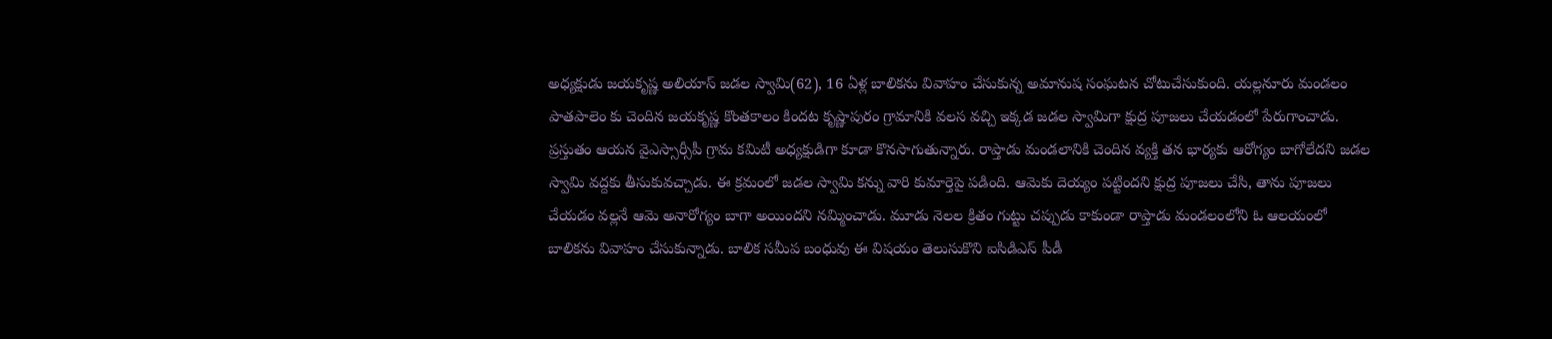అధ్యక్షుడు జయకృష్ణ అలియాస్ జడల స్వామి(62), 16 ఏళ్ల బాలికను వివాహం చేసుకున్న అమానుష సంఘటన చోటుచేసుకుంది. యల్లనూరు మండలం పాతపాలెం కు చెందిన జయకృష్ణ కొంతకాలం కిందట కృష్ణాపురం గ్రామానికి వలస వచ్చి ఇక్కడ జడల స్వామిగా క్షుద్ర పూజలు చేయడంలో పేరుగాంచాడు. ప్రస్తుతం ఆయన వైఎస్సార్సీపీ గ్రామ కమిటీ అధ్యక్షుడిగా కూడా కొనసాగుతున్నారు. రాప్తాడు మండలానికి చెందిన వ్యక్తి తన భార్యకు ఆరోగ్యం బాగోలేదని జడల స్వామి వద్దకు తీసుకువచ్చాడు. ఈ క్రమంలో జడల స్వామి కన్ను వారి కుమార్తెపై పడింది. ఆమెకు దెయ్యం పట్టిందని క్షుద్ర పూజలు చేసి, తాను పూజలు చేయడం వల్లనే ఆమె అనారోగ్యం బాగా అయిందని నమ్మించాడు. మూడు నెలల క్రితం గుట్టు చప్పుడు కాకుండా రాప్తాడు మండలంలోని ఓ ఆలయంలో బాలికను వివాహం చేసుకున్నాడు. బాలిక సమీప బంధువు ఈ విషయం తెలుసుకొని ఐసిడిఎస్ పీడీ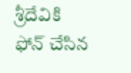శ్రీదేవికి ఫోన్ చేసిన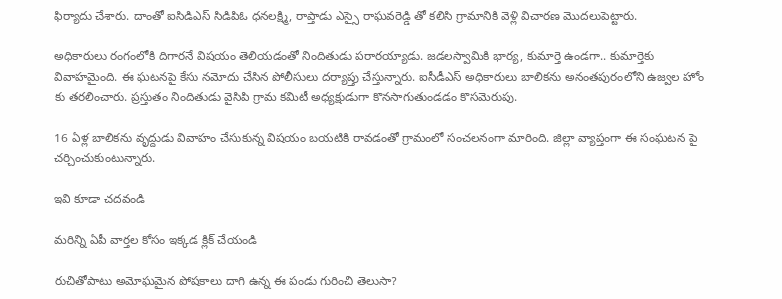ఫిర్యాదు చేశారు. దాంతో ఐసిడిఎస్ సిడిపిఓ ధనలక్ష్మి, రాప్తాడు ఎస్సై రాఘవరెడ్డి తో కలిసి గ్రామానికి వెళ్లి విచారణ మొదలుపెట్టారు.

అధికారులు రంగంలోకి దిగారనే విషయం తెలియడంతో నిందితుడు పరారయ్యాడు. జడలస్వామికి భార్య, కుమార్తె ఉండగా.. కుమార్తెకు వివాహమైంది. ఈ ఘటనపై కేసు నమోదు చేసిన పోలీసులు దర్యాప్తు చేస్తున్నారు. ఐసీడీఎస్‌ అధికారులు బాలికను అనంతపురంలోని ఉజ్వల హోం కు తరలించారు. ప్రస్తుతం నిందితుడు వైసిపి గ్రామ కమిటీ అధ్యక్షుడుగా కొనసాగుతుండడం కొసమెరుపు.

16 ఏళ్ల బాలికను వృద్దుడు వివాహం చేసుకున్న విషయం బయటికి రావడంతో గ్రామంలో సంచలనంగా మారింది. జిల్లా వ్యాప్తంగా ఈ సంఘటన పై చర్చించుకుంటున్నారు.

ఇవి కూడా చదవండి

మరిన్ని ఏపీ వార్తల కోసం ఇక్కడ క్లిక్ చేయండి

రుచితోపాటు అమోఘమైన పోషకాలు దాగి ఉన్న ఈ పండు గురించి తెలుసా?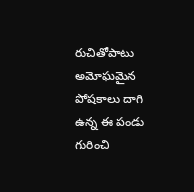రుచితోపాటు అమోఘమైన పోషకాలు దాగి ఉన్న ఈ పండు గురించి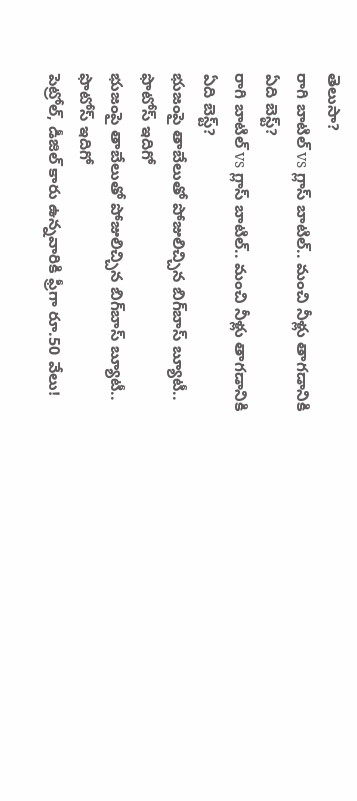తెలుసా?
రాగి బాటిల్ vs గ్లాస్ బాటిల్.. మంచి నీళ్లు తాగడానికి ఏది బెస్ట్?
రాగి బాటిల్ vs గ్లాస్ బాటిల్.. మంచి నీళ్లు తాగడానికి ఏది బెస్ట్?
భుజంపై తాబేలుతో పోజులిచ్చిన బిగ్‌బాస్ బ్యూటీ.. ఫొటోస్ ఇదిగో
భుజంపై తాబేలుతో పోజులిచ్చిన బిగ్‌బాస్ బ్యూటీ.. ఫొటోస్ ఇదిగో
పెట్రోల్‌, డీజిల్‌ కారు ఉన్నవారికి ఫ్రీగా రూ.50 వేలు!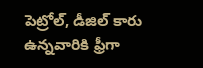పెట్రోల్‌, డీజిల్‌ కారు ఉన్నవారికి ఫ్రీగా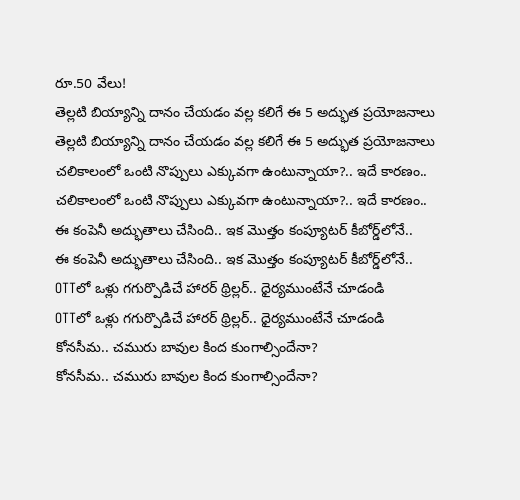రూ.50 వేలు!
తెల్లటి బియ్యాన్ని దానం చేయడం వల్ల కలిగే ఈ 5 అద్భుత ప్రయోజనాలు
తెల్లటి బియ్యాన్ని దానం చేయడం వల్ల కలిగే ఈ 5 అద్భుత ప్రయోజనాలు
చలికాలంలో ఒంటి నొప్పులు ఎక్కువగా ఉంటున్నాయా?.. ఇదే కారణం..
చలికాలంలో ఒంటి నొప్పులు ఎక్కువగా ఉంటున్నాయా?.. ఇదే కారణం..
ఈ కంపెనీ అద్భుతాలు చేసింది.. ఇక మొత్తం కంప్యూటర్‌ కీబోర్డ్‌లోనే..
ఈ కంపెనీ అద్భుతాలు చేసింది.. ఇక మొత్తం కంప్యూటర్‌ కీబోర్డ్‌లోనే..
OTTలో ఒళ్లు గగుర్పొడిచే హారర్ థ్రిల్లర్.. ధైర్యముంటేనే చూడండి
OTTలో ఒళ్లు గగుర్పొడిచే హారర్ థ్రిల్లర్.. ధైర్యముంటేనే చూడండి
కోనసీమ.. చమురు బావుల కింద కుంగాల్సిందేనా?
కోనసీమ.. చమురు బావుల కింద కుంగాల్సిందేనా?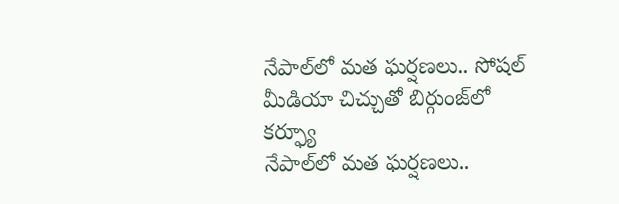నేపాల్‌లో మత ఘర్షణలు.. సోషల్ మీడియా చిచ్చుతో బిర్గుంజ్‌లో కర్ఫ్యూ
నేపాల్‌లో మత ఘర్షణలు..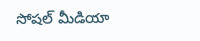సోషల్ మీడియా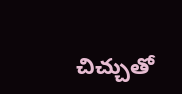చిచ్చుతో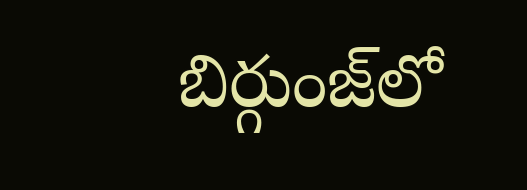బిర్గుంజ్‌లో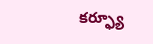కర్ఫ్యూ